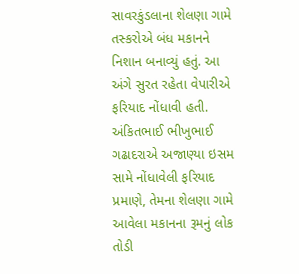સાવરકુંડલાના શેલણા ગામે તસ્કરોએ બંધ મકાનને નિશાન બનાવ્યું હતું. આ અંગે સુરત રહેતા વેપારીએ ફરિયાદ નોંધાવી હતી. અંકિતભાઈ ભીખુભાઈ ગઢાદરાએ અજાણ્યા ઇસમ સામે નોંધાવેલી ફરિયાદ પ્રમાણે, તેમના શેલણા ગામે આવેલા મકાનના રૂમનું લોક તોડી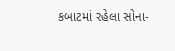કબાટમાં રહેલા સોના-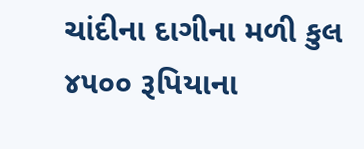ચાંદીના દાગીના મળી કુલ ૪૫૦૦ રૂપિયાના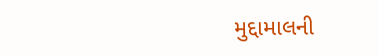મુદ્દામાલની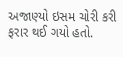અજાણ્યો ઇસમ ચોરી કરી ફરાર થઈ ગયો હતો.